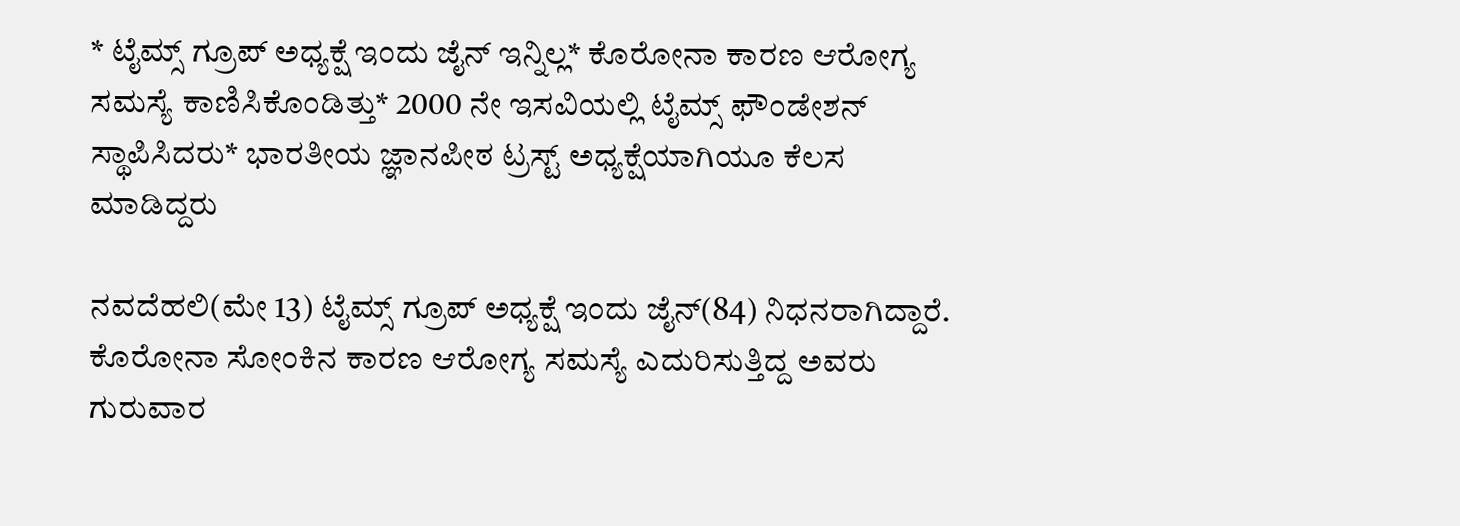* ಟೈಮ್ಸ್ ಗ್ರೂಪ್ ಅಧ್ಯಕ್ಷೆ ಇಂದು ಜೈನ್ ಇನ್ನಿಲ್ಲ* ಕೊರೋನಾ ಕಾರಣ ಆರೋಗ್ಯ ಸಮಸ್ಯೆ ಕಾಣಿಸಿಕೊಂಡಿತ್ತು* 2000 ನೇ ಇಸವಿಯಲ್ಲಿ ಟೈಮ್ಸ್ ಫೌಂಡೇಶನ್ ಸ್ಥಾಪಿಸಿದರು* ಭಾರತೀಯ ಜ್ಞಾನಪೀಠ ಟ್ರಸ್ಟ್ ಅಧ್ಯಕ್ಷೆಯಾಗಿಯೂ ಕೆಲಸ  ಮಾಡಿದ್ದರು

ನವದೆಹಲಿ(ಮೇ 13) ಟೈಮ್ಸ್ ಗ್ರೂಪ್ ಅಧ್ಯಕ್ಷೆ ಇಂದು ಜೈನ್(84) ನಿಧನರಾಗಿದ್ದಾರೆ. ಕೊರೋನಾ ಸೋಂಕಿನ ಕಾರಣ ಆರೋಗ್ಯ ಸಮಸ್ಯೆ ಎದುರಿಸುತ್ತಿದ್ದ ಅವರು ಗುರುವಾರ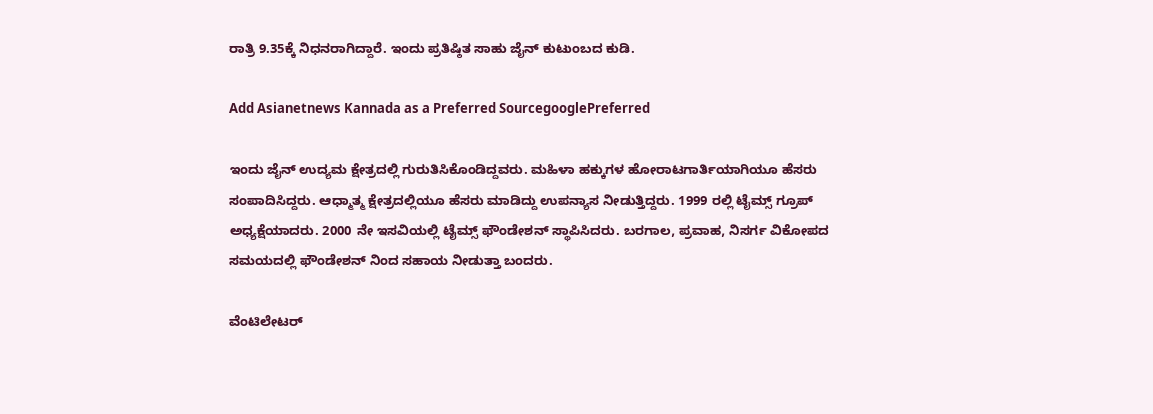ರಾತ್ರಿ 9.35ಕ್ಕೆ ನಿಧನರಾಗಿದ್ದಾರೆ. ಇಂದು ಪ್ರತಿಷ್ಠಿತ ಸಾಹು ಜೈನ್ ಕುಟುಂಬದ ಕುಡಿ.

Add Asianetnews Kannada as a Preferred SourcegooglePreferred

ಇಂದು ಜೈನ್ ಉದ್ಯಮ ಕ್ಷೇತ್ರದಲ್ಲಿ ಗುರುತಿಸಿಕೊಂಡಿದ್ದವರು. ಮಹಿಳಾ ಹಕ್ಕುಗಳ ಹೋರಾಟಗಾರ್ತಿಯಾಗಿಯೂ ಹೆಸರು ಸಂಪಾದಿಸಿದ್ದರು. ಆಧ್ಮಾತ್ಮ ಕ್ಷೇತ್ರದಲ್ಲಿಯೂ ಹೆಸರು ಮಾಡಿದ್ದು ಉಪನ್ಯಾಸ ನೀಡುತ್ತಿದ್ದರು. 1999 ರಲ್ಲಿ ಟೈಮ್ಸ್ ಗ್ರೂಪ್ ಅಧ್ಯಕ್ಷೆಯಾದರು. 2000 ನೇ ಇಸವಿಯಲ್ಲಿ ಟೈಮ್ಸ್ ಫೌಂಡೇಶನ್ ಸ್ಥಾಪಿಸಿದರು. ಬರಗಾಲ, ಪ್ರವಾಹ, ನಿಸರ್ಗ ವಿಕೋಪದ ಸಮಯದಲ್ಲಿ ಫೌಂಡೇಶನ್ ನಿಂದ ಸಹಾಯ ನೀಡುತ್ತಾ ಬಂದರು.

ವೆಂಟಿಲೇಟರ್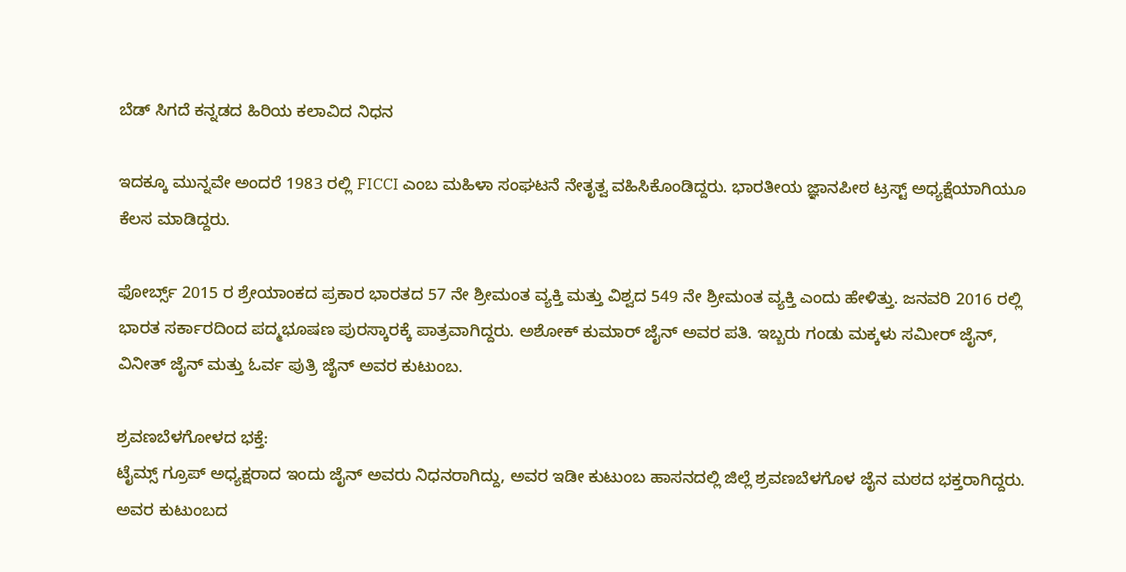ಬೆಡ್ ಸಿಗದೆ ಕನ್ನಡದ ಹಿರಿಯ ಕಲಾವಿದ ನಿಧನ

ಇದಕ್ಕೂ ಮುನ್ನವೇ ಅಂದರೆ 1983 ರಲ್ಲಿ FICCI ಎಂಬ ಮಹಿಳಾ ಸಂಘಟನೆ ನೇತೃತ್ವ ವಹಿಸಿಕೊಂಡಿದ್ದರು. ಭಾರತೀಯ ಜ್ಞಾನಪೀಠ ಟ್ರಸ್ಟ್ ಅಧ್ಯಕ್ಷೆಯಾಗಿಯೂ ಕೆಲಸ ಮಾಡಿದ್ದರು.

ಫೋರ್ಬ್ಸ್ 2015 ರ ಶ್ರೇಯಾಂಕದ ಪ್ರಕಾರ ಭಾರತದ 57 ನೇ ಶ್ರೀಮಂತ ವ್ಯಕ್ತಿ ಮತ್ತು ವಿಶ್ವದ 549 ನೇ ಶ್ರೀಮಂತ ವ್ಯಕ್ತಿ ಎಂದು ಹೇಳಿತ್ತು. ಜನವರಿ 2016 ರಲ್ಲಿ ಭಾರತ ಸರ್ಕಾರದಿಂದ ಪದ್ಮಭೂಷಣ ಪುರಸ್ಕಾರಕ್ಕೆ ಪಾತ್ರವಾಗಿದ್ದರು. ಅಶೋಕ್ ಕುಮಾರ್ ಜೈನ್ ಅವರ ಪತಿ. ಇಬ್ಬರು ಗಂಡು ಮಕ್ಕಳು ಸಮೀರ್ ಜೈನ್, ವಿನೀತ್ ಜೈನ್ ಮತ್ತು ಓರ್ವ ಪುತ್ರಿ ಜೈನ್ ಅವರ ಕುಟುಂಬ.

ಶ್ರವಣಬೆಳಗೋಳದ ಭಕ್ತೆ:
ಟೈಮ್ಸ್ ಗ್ರೂಪ್ ಅಧ್ಯಕ್ಷರಾದ ಇಂದು ಜೈನ್ ಅವರು ನಿಧನರಾಗಿದ್ದು, ಅವರ ಇಡೀ ಕುಟುಂಬ ಹಾಸನದಲ್ಲಿ ಜಿಲ್ಲೆ ಶ್ರವಣಬೆಳಗೊಳ ಜೈನ ಮಠದ ಭಕ್ತರಾಗಿದ್ದರು. ಅವರ ಕುಟುಂಬದ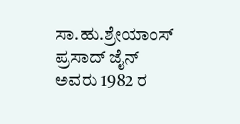ಸಾ.ಹು.ಶ್ರೇಯಾಂಸ್ ಪ್ರಸಾದ್ ಜೈನ್ ಅವರು 1982 ರ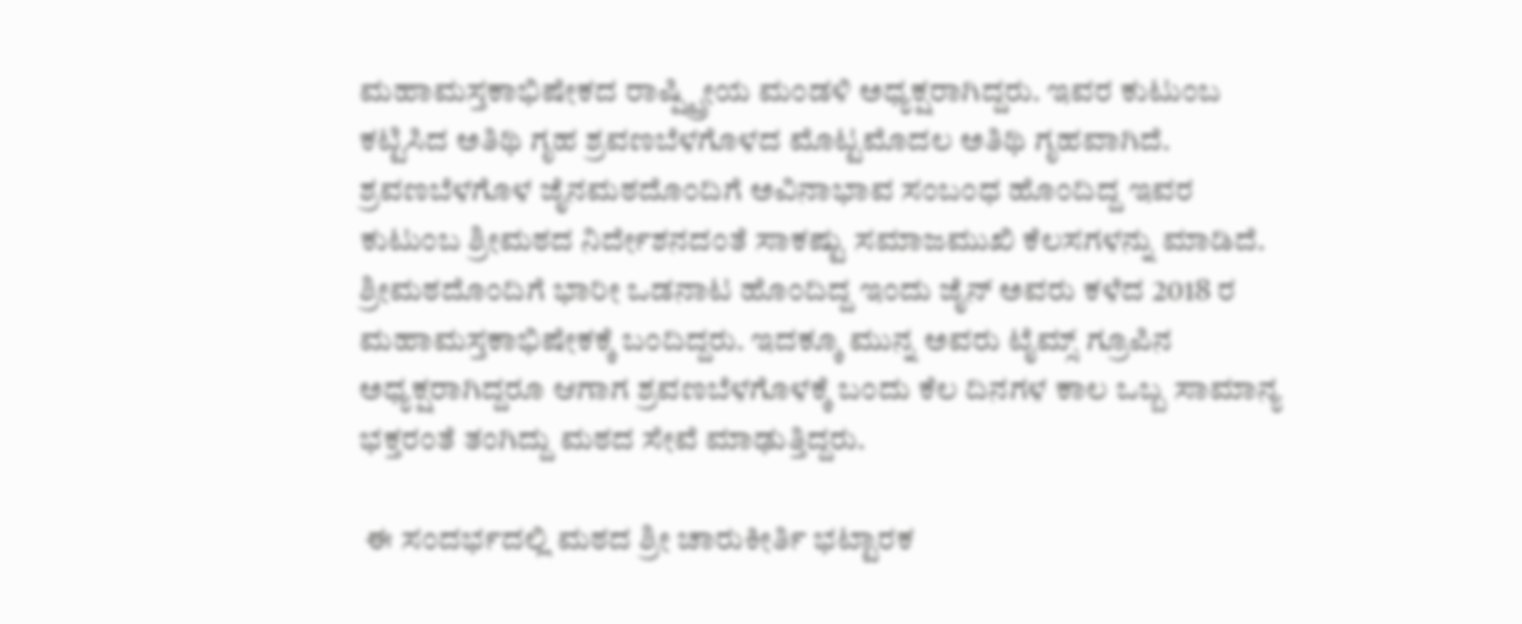ಮಹಾಮಸ್ತಕಾಭಿಷೇಕದ ರಾಷ್ಷ್ಟ್ರೀಯ ಮಂಡಳಿ ಅಧ್ಯಕ್ಷರಾಗಿದ್ದರು. ಇವರ ಕುಟುಂಬ ಕಟ್ಟಿಸಿದ ಅತಿಥಿ ಗೃಹ ಶ್ರವಣಬೆಳಗೊಳದ ಮೊಟ್ಟಮೊದಲ ಅತಿಥಿ ಗೃಹವಾಗಿದೆ. ಶ್ರವಣಬೆಳಗೊಳ ಜೈನ‌ಮಠದೊಂದಿಗೆ ಅವಿನಾಭಾವ ಸಂಬಂಧ ಹೊಂದಿದ್ದ ಇವರ ಕುಟುಂಬ ಶ್ರೀ‌ಮಠದ ನಿರ್ದೇಶನದಂತೆ ಸಾಕಷ್ಟು ಸಮಾಜಮುಖಿ ಕೆಲಸಗಳನ್ನು ಮಾಡಿದೆ.
ಶ್ರೀಮಠದೊಂದಿಗೆ ಭಾರೀ ಒಡನಾಟ ಹೊಂದಿದ್ದ ಇಂದು ಜೈನ್ ಅವರು ಕಳೆದ 2018 ರ ಮಹಾಮಸ್ತಕಾಭಿಷೇಕಕ್ಕೆ ಬಂದಿದ್ದರು. ಇದಕ್ಕೂ ಮುನ್ನ ಅವರು ಟೈಮ್ಸ್‌ ಗ್ರೂಪಿನ ಅಧ್ಯಕ್ಷರಾಗಿದ್ದರೂ ಆಗಾಗ ಶ್ರವಣಬೆಳಗೊಳಕ್ಕೆ ಬಂದು ಕೆಲ ದಿನಗಳ‌ ಕಾಲ ಒಬ್ಬ ಸಾಮಾನ್ಯ ಭಕ್ತರಂತೆ ತಂಗಿದ್ದು ಮಠದ ಸೇವೆ ಮಾಢುತ್ತಿದ್ದರು.

 ಈ ಸಂದರ್ಭದಲ್ಲಿ ಮಠದ ಶ್ರೀ ಚಾರುಕೀರ್ತಿ ಭಟ್ಟಾರಕ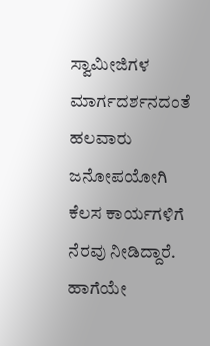ಸ್ವಾಮೀಜಿಗಳ ಮಾರ್ಗದರ್ಶನದಂತೆ ಹಲವಾರು ಜನೋಪಯೋಗಿ ಕೆಲಸ ಕಾರ್ಯಗಳಿಗೆ ನೆರವು ನೀಡಿದ್ದಾರೆ. ಹಾಗೆಯೇ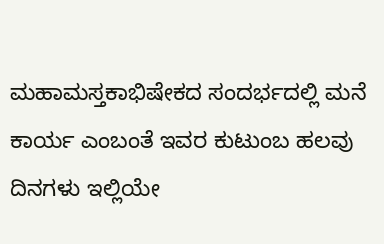ಮಹಾಮಸ್ತಕಾಭಿಷೇಕದ ಸಂದರ್ಭದಲ್ಲಿ ಮನೆ ಕಾರ್ಯ ಎಂಬಂತೆ ಇವರ ಕುಟುಂಬ ಹಲವು ದಿನಗಳು ಇಲ್ಲಿಯೇ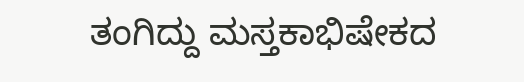ತಂಗಿದ್ದು ಮಸ್ತಕಾಭಿಷೇಕದ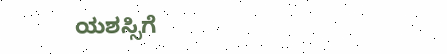ಯಶಸ್ಸಿಗೆ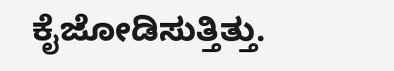ಕೈಜೋಡಿಸುತ್ತಿತ್ತು.